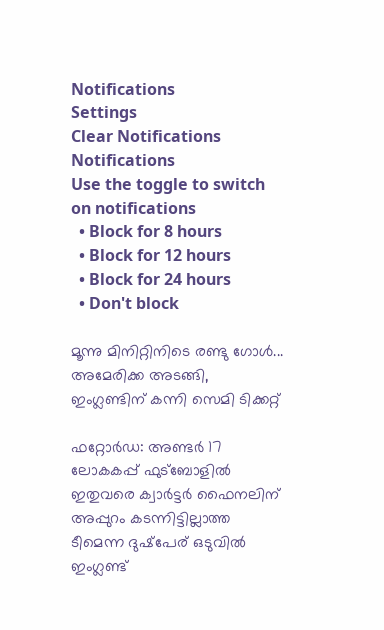Notifications
Settings
Clear Notifications
Notifications
Use the toggle to switch on notifications
  • Block for 8 hours
  • Block for 12 hours
  • Block for 24 hours
  • Don't block

മൂന്നു മിനിറ്റിനിടെ രണ്ടു ഗോള്‍... അമേരിക്ക അടങ്ങി, ഇംഗ്ലണ്ടിന്‌ കന്നി സെമി ടിക്കറ്റ്‌

ഫറ്റോര്‍ഡ: അണ്ടര്‍ 17 ലോകകപ്പ്‌ ഫുട്‌ബോളില്‍ ഇതുവരെ ക്വാര്‍ട്ടര്‍ ഫൈനലിന്‌ അപ്പുറം കടന്നിട്ടില്ലാത്ത ടീമെന്ന ദുഷ്‌പേര്‌ ഒടുവില്‍ ഇംഗ്ലണ്ട്‌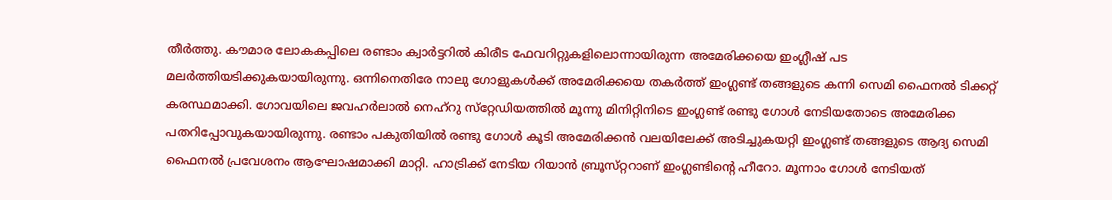തീര്‍ത്തു. കൗമാര ലോകകപ്പിലെ രണ്ടാം ക്വാര്‍ട്ടറില്‍ കിരീട ഫേവറിറ്റുകളിലൊന്നായിരുന്ന അമേരിക്കയെ ഇംഗ്ലീഷ്‌ പട മലര്‍ത്തിയടിക്കുകയായിരുന്നു. ഒന്നിനെതിരേ നാലു ഗോളുകള്‍ക്ക്‌ അമേരിക്കയെ തകര്‍ത്ത്‌ ഇംഗ്ലണ്ട്‌ തങ്ങളുടെ കന്നി സെമി ഫൈനല്‍ ടിക്കറ്റ്‌ കരസ്ഥമാക്കി. ഗോവയിലെ ജവഹര്‍ലാല്‍ നെഹ്‌റു സ്‌റ്റേഡിയത്തില്‍ മൂന്നു മിനിറ്റിനിടെ ഇംഗ്ലണ്ട്‌ രണ്ടു ഗോള്‍ നേടിയതോടെ അമേരിക്ക പതറിപ്പോവുകയായിരുന്നു. രണ്ടാം പകുതിയില്‍ രണ്ടു ഗോള്‍ കൂടി അമേരിക്കന്‍ വലയിലേക്ക്‌ അടിച്ചുകയറ്റി ഇംഗ്ലണ്ട്‌ തങ്ങളുടെ ആദ്യ സെമി ഫൈനല്‍ പ്രവേശനം ആഘോഷമാക്കി മാറ്റി. ഹാട്രിക്ക്‌ നേടിയ റിയാന്‍ ബ്രൂസ്‌റ്ററാണ്‌ ഇംഗ്ലണ്ടിന്റെ ഹീറോ. മൂന്നാം ഗോള്‍ നേടിയത്‌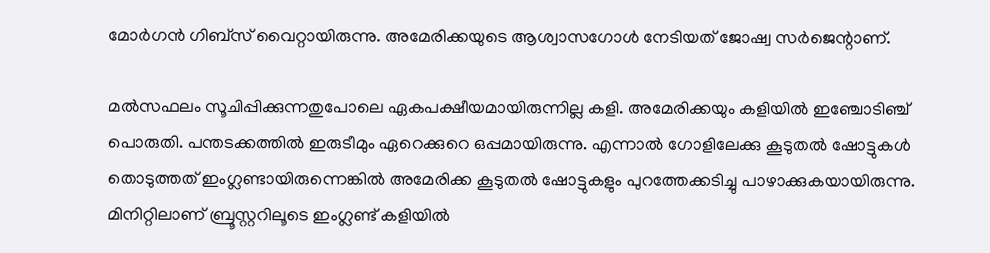മോര്‍ഗന്‍ ഗിബ്‌സ്‌ വൈറ്റായിരുന്നു. അമേരിക്കയുടെ ആശ്വാസഗോള്‍ നേടിയത്‌ ജോഷ്വ സര്‍ജെന്റാണ്‌.

മല്‍സഫലം സൂചിപ്പിക്കുന്നതുപോലെ ഏകപക്ഷീയമായിരുന്നില്ല കളി. അമേരിക്കയും കളിയില്‍ ഇഞ്ചോടിഞ്ച്‌ പൊരുതി. പന്തടക്കത്തില്‍ ഇരുടീമും ഏറെക്കുറെ ഒപ്പമായിരുന്നു. എന്നാല്‍ ഗോളിലേക്കു കൂടുതല്‍ ഷോട്ടുകള്‍ തൊടുത്തത്‌ ഇംഗ്ലണ്ടായിരുന്നെങ്കില്‍ അമേരിക്ക കൂടുതല്‍ ഷോട്ടുകളും പുറത്തേക്കടിച്ചു പാഴാക്കുകയായിരുന്നു. മിനിറ്റിലാണ്‌ ബ്രൂസ്റ്ററിലൂടെ ഇംഗ്ലണ്ട്‌ കളിയില്‍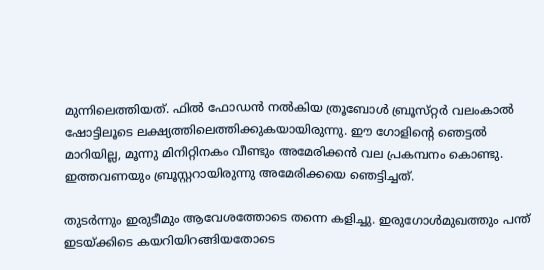മുന്നിലെത്തിയത്‌. ഫില്‍ ഫോഡന്‍ നല്‍കിയ ത്രൂബോള്‍ ബ്രൂസ്‌റ്റര്‍ വലംകാല്‍ ഷോട്ടിലൂടെ ലക്ഷ്യത്തിലെത്തിക്കുകയായിരുന്നു. ഈ ഗോളിന്റെ ഞെട്ടല്‍ മാറിയില്ല, മൂന്നു മിനിറ്റിനകം വീണ്ടും അമേരിക്കന്‍ വല പ്രകമ്പനം കൊണ്ടു. ഇത്തവണയും ബ്രൂസ്റ്ററായിരുന്നു അമേരിക്കയെ ഞെട്ടിച്ചത്‌.

തുടര്‍ന്നും ഇരുടീമും ആവേശത്തോടെ തന്നെ കളിച്ചു. ഇരുഗോള്‍മുഖത്തും പന്ത്‌ ഇടയ്‌ക്കിടെ കയറിയിറങ്ങിയതോടെ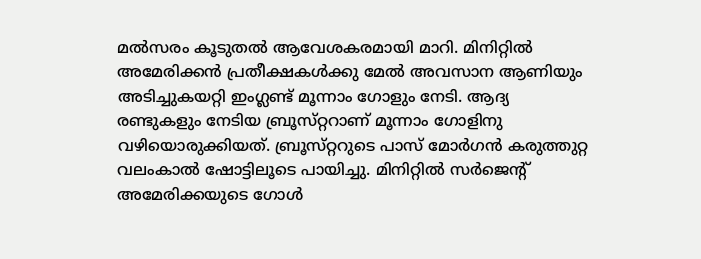മല്‍സരം കൂടുതല്‍ ആവേശകരമായി മാറി. മിനിറ്റില്‍ അമേരിക്കന്‍ പ്രതീക്ഷകള്‍ക്കു മേല്‍ അവസാന ആണിയും അടിച്ചുകയറ്റി ഇംഗ്ലണ്ട്‌ മൂന്നാം ഗോളും നേടി. ആദ്യ രണ്ടുകളും നേടിയ ബ്രൂസ്‌റ്ററാണ്‌ മൂന്നാം ഗോളിനു വഴിയൊരുക്കിയത്‌. ബ്രൂസ്‌റ്ററുടെ പാസ്‌ മോര്‍ഗന്‍ കരുത്തുറ്റ വലംകാല്‍ ഷോട്ടിലൂടെ പായിച്ചു. മിനിറ്റില്‍ സര്‍ജെന്റ്‌ അമേരിക്കയുടെ ഗോള്‍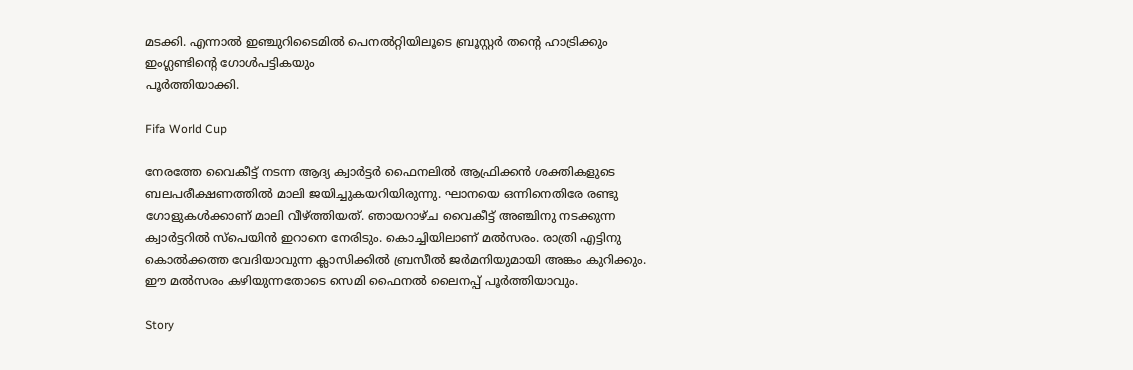മടക്കി. എന്നാല്‍ ഇഞ്ചുറിടൈമില്‍ പെനല്‍റ്റിയിലൂടെ ബ്രൂസ്റ്റര്‍ തന്റെ ഹാട്രിക്കും ഇംഗ്ലണ്ടിന്റെ ഗോള്‍പട്ടികയും
പൂര്‍ത്തിയാക്കി.

Fifa World Cup

നേരത്തേ വൈകീട്ട്‌ നടന്ന ആദ്യ ക്വാര്‍ട്ടര്‍ ഫൈനലില്‍ ആഫ്രിക്കന്‍ ശക്തികളുടെ ബലപരീക്ഷണത്തില്‍ മാലി ജയിച്ചുകയറിയിരുന്നു. ഘാനയെ ഒന്നിനെതിരേ രണ്ടു ഗോളുകള്‍ക്കാണ്‌ മാലി വീഴ്‌ത്തിയത്‌. ഞായറാഴ്‌ച വൈകീട്ട്‌ അഞ്ചിനു നടക്കുന്ന ക്വാര്‍ട്ടറില്‍ സ്‌പെയിന്‍ ഇറാനെ നേരിടും. കൊച്ചിയിലാണ്‌ മല്‍സരം. രാത്രി എട്ടിനു കൊല്‍ക്കത്ത വേദിയാവുന്ന ക്ലാസിക്കില്‍ ബ്രസീല്‍ ജര്‍മനിയുമായി അങ്കം കുറിക്കും. ഈ മല്‍സരം കഴിയുന്നതോടെ സെമി ഫൈനല്‍ ലൈനപ്പ്‌ പൂര്‍ത്തിയാവും.

Story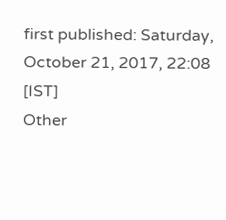first published: Saturday, October 21, 2017, 22:08 [IST]
Other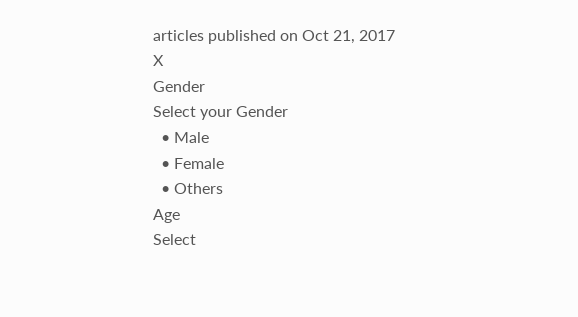articles published on Oct 21, 2017
X
Gender
Select your Gender
  • Male
  • Female
  • Others
Age
Select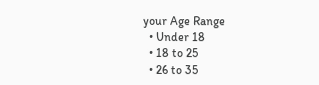your Age Range
  • Under 18
  • 18 to 25
  • 26 to 35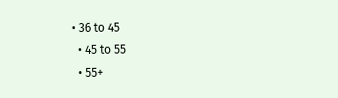• 36 to 45
  • 45 to 55
  • 55+